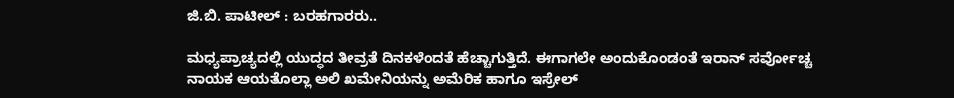ಜಿ.ಬಿ. ಪಾಟೀಲ್ : ಬರಹಗಾರರು..

ಮಧ್ಯಪ್ರಾಚ್ಯದಲ್ಲಿ ಯುದ್ಧದ ತೀವ್ರತೆ ದಿನಕಳೆಂದತೆ ಹೆಚ್ಚಾಗುತ್ತಿದೆ. ಈಗಾಗಲೇ ಅಂದುಕೊಂಡಂತೆ ಇರಾನ್ ಸರ್ವೋಚ್ಚ ನಾಯಕ ಆಯತೊಲ್ಲಾ ಅಲಿ ಖಮೇನಿಯನ್ನು ಅಮೆರಿಕ ಹಾಗೂ ಇಸ್ರೇಲ್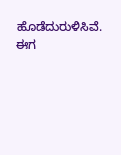ಹೊಡೆದುರುಳಿಸಿವೆ. ಈಗ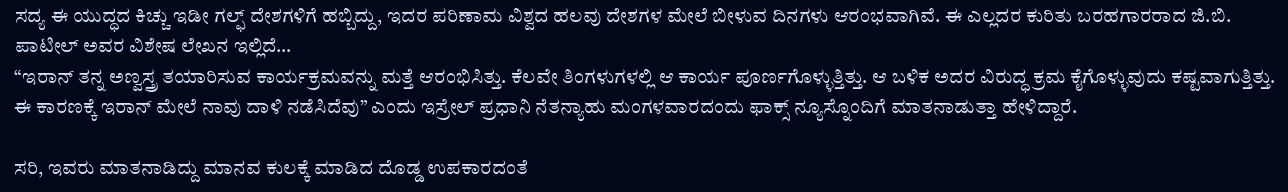ಸದ್ಯ ಈ ಯುದ್ಧದ ಕಿಚ್ಚು ಇಡೀ ಗಲ್ಫ್ ದೇಶಗಳಿಗೆ ಹಬ್ಬಿದ್ದು, ಇದರ ಪರಿಣಾಮ ವಿಶ್ವದ ಹಲವು ದೇಶಗಳ ಮೇಲೆ ಬೀಳುವ ದಿನಗಳು ಆರಂಭವಾಗಿವೆ. ಈ ಎಲ್ಲದರ ಕುರಿತು ಬರಹಗಾರರಾದ ಜಿ.ಬಿ. ಪಾಟೀಲ್ ಅವರ ವಿಶೇಷ ಲೇಖನ ಇಲ್ಲಿದೆ…
“ಇರಾನ್ ತನ್ನ ಅಣ್ವಸ್ತ್ರ ತಯಾರಿಸುವ ಕಾರ್ಯಕ್ರಮವನ್ನು ಮತ್ತೆ ಆರಂಭಿಸಿತ್ತು. ಕೆಲವೇ ತಿಂಗಳುಗಳಲ್ಲಿ ಆ ಕಾರ್ಯ ಪೂರ್ಣಗೊಳ್ಳುತ್ತಿತ್ತು. ಆ ಬಳಿಕ ಅದರ ವಿರುದ್ಧ ಕ್ರಮ ಕೈಗೊಳ್ಳುವುದು ಕಷ್ಟವಾಗುತ್ತಿತ್ತು. ಈ ಕಾರಣಕ್ಕೆ ಇರಾನ್ ಮೇಲೆ ನಾವು ದಾಳಿ ನಡೆಸಿದೆವು” ಎಂದು ಇಸ್ರೇಲ್ ಪ್ರಧಾನಿ ನೆತನ್ಯಾಹು ಮಂಗಳವಾರದಂದು ಫಾಕ್ಸ್ ನ್ಯೂಸ್ನೊಂದಿಗೆ ಮಾತನಾಡುತ್ತಾ ಹೇಳಿದ್ದಾರೆ.

ಸರಿ, ಇವರು ಮಾತನಾಡಿದ್ದು ಮಾನವ ಕುಲಕ್ಕೆ ಮಾಡಿದ ದೊಡ್ಡ ಉಪಕಾರದಂತೆ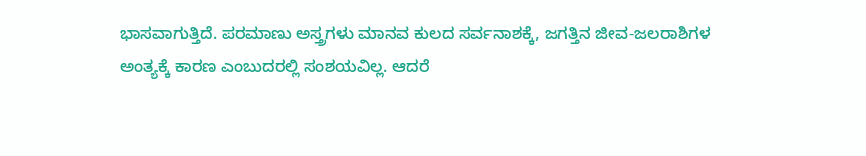ಭಾಸವಾಗುತ್ತಿದೆ. ಪರಮಾಣು ಅಸ್ತ್ರಗಳು ಮಾನವ ಕುಲದ ಸರ್ವನಾಶಕ್ಕೆ, ಜಗತ್ತಿನ ಜೀವ-ಜಲರಾಶಿಗಳ ಅಂತ್ಯಕ್ಕೆ ಕಾರಣ ಎಂಬುದರಲ್ಲಿ ಸಂಶಯವಿಲ್ಲ. ಆದರೆ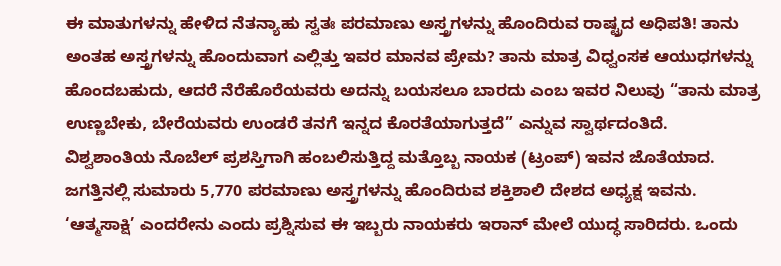ಈ ಮಾತುಗಳನ್ನು ಹೇಳಿದ ನೆತನ್ಯಾಹು ಸ್ವತಃ ಪರಮಾಣು ಅಸ್ತ್ರಗಳನ್ನು ಹೊಂದಿರುವ ರಾಷ್ಟ್ರದ ಅಧಿಪತಿ! ತಾನು ಅಂತಹ ಅಸ್ತ್ರಗಳನ್ನು ಹೊಂದುವಾಗ ಎಲ್ಲಿತ್ತು ಇವರ ಮಾನವ ಪ್ರೇಮ? ತಾನು ಮಾತ್ರ ವಿಧ್ವಂಸಕ ಆಯುಧಗಳನ್ನು ಹೊಂದಬಹುದು, ಆದರೆ ನೆರೆಹೊರೆಯವರು ಅದನ್ನು ಬಯಸಲೂ ಬಾರದು ಎಂಬ ಇವರ ನಿಲುವು “ತಾನು ಮಾತ್ರ ಉಣ್ಣಬೇಕು, ಬೇರೆಯವರು ಉಂಡರೆ ತನಗೆ ಇನ್ನದ ಕೊರತೆಯಾಗುತ್ತದೆ” ಎನ್ನುವ ಸ್ವಾರ್ಥದಂತಿದೆ.
ವಿಶ್ವಶಾಂತಿಯ ನೊಬೆಲ್ ಪ್ರಶಸ್ತಿಗಾಗಿ ಹಂಬಲಿಸುತ್ತಿದ್ದ ಮತ್ತೊಬ್ಬ ನಾಯಕ (ಟ್ರಂಪ್) ಇವನ ಜೊತೆಯಾದ. ಜಗತ್ತಿನಲ್ಲಿ ಸುಮಾರು 5,770 ಪರಮಾಣು ಅಸ್ತ್ರಗಳನ್ನು ಹೊಂದಿರುವ ಶಕ್ತಿಶಾಲಿ ದೇಶದ ಅಧ್ಯಕ್ಷ ಇವನು. ‘ಆತ್ಮಸಾಕ್ಷಿ’ ಎಂದರೇನು ಎಂದು ಪ್ರಶ್ನಿಸುವ ಈ ಇಬ್ಬರು ನಾಯಕರು ಇರಾನ್ ಮೇಲೆ ಯುದ್ಧ ಸಾರಿದರು. ಒಂದು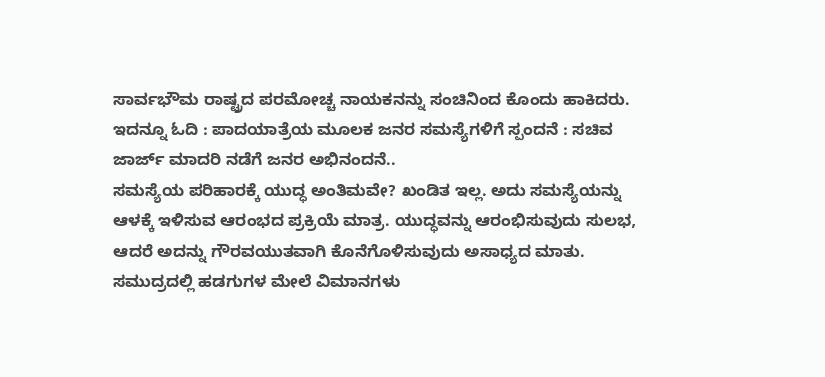ಸಾರ್ವಭೌಮ ರಾಷ್ಟ್ರದ ಪರಮೋಚ್ಚ ನಾಯಕನನ್ನು ಸಂಚಿನಿಂದ ಕೊಂದು ಹಾಕಿದರು.
ಇದನ್ನೂ ಓದಿ : ಪಾದಯಾತ್ರೆಯ ಮೂಲಕ ಜನರ ಸಮಸ್ಯೆಗಳಿಗೆ ಸ್ಪಂದನೆ : ಸಚಿವ ಜಾರ್ಜ್ ಮಾದರಿ ನಡೆಗೆ ಜನರ ಅಭಿನಂದನೆ..
ಸಮಸ್ಯೆಯ ಪರಿಹಾರಕ್ಕೆ ಯುದ್ಧ ಅಂತಿಮವೇ? ಖಂಡಿತ ಇಲ್ಲ. ಅದು ಸಮಸ್ಯೆಯನ್ನು ಆಳಕ್ಕೆ ಇಳಿಸುವ ಆರಂಭದ ಪ್ರಕ್ರಿಯೆ ಮಾತ್ರ. ಯುದ್ಧವನ್ನು ಆರಂಭಿಸುವುದು ಸುಲಭ, ಆದರೆ ಅದನ್ನು ಗೌರವಯುತವಾಗಿ ಕೊನೆಗೊಳಿಸುವುದು ಅಸಾಧ್ಯದ ಮಾತು. ಸಮುದ್ರದಲ್ಲಿ ಹಡಗುಗಳ ಮೇಲೆ ವಿಮಾನಗಳು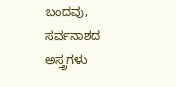ಬಂದವು, ಸರ್ವನಾಶದ ಅಸ್ತ್ರಗಳು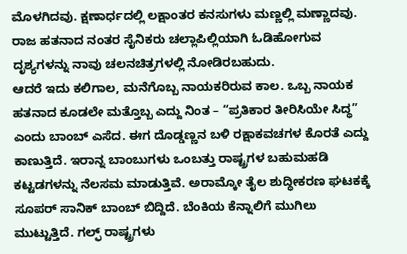ಮೊಳಗಿದವು. ಕ್ಷಣಾರ್ಧದಲ್ಲಿ ಲಕ್ಷಾಂತರ ಕನಸುಗಳು ಮಣ್ಣಲ್ಲಿ ಮಣ್ಣಾದವು. ರಾಜ ಹತನಾದ ನಂತರ ಸೈನಿಕರು ಚಲ್ಲಾಪಿಲ್ಲಿಯಾಗಿ ಓಡಿಹೋಗುವ ದೃಶ್ಯಗಳನ್ನು ನಾವು ಚಲನಚಿತ್ರಗಳಲ್ಲಿ ನೋಡಿರಬಹುದು.
ಆದರೆ ಇದು ಕಲಿಗಾಲ, ಮನೆಗೊಬ್ಬ ನಾಯಕರಿರುವ ಕಾಲ. ಒಬ್ಬ ನಾಯಕ ಹತನಾದ ಕೂಡಲೇ ಮತ್ತೊಬ್ಬ ಎದ್ದು ನಿಂತ – “ಪ್ರತಿಕಾರ ತೀರಿಸಿಯೇ ಸಿದ್ಧ” ಎಂದು ಬಾಂಬ್ ಎಸೆದ. ಈಗ ದೊಡ್ಡಣ್ಣನ ಬಳಿ ರಕ್ಷಾಕವಚಗಳ ಕೊರತೆ ಎದ್ದು ಕಾಣುತ್ತಿದೆ. ಇರಾನ್ನ ಬಾಂಬುಗಳು ಒಂಬತ್ತು ರಾಷ್ಟ್ರಗಳ ಬಹುಮಹಡಿ ಕಟ್ಟಡಗಳನ್ನು ನೆಲಸಮ ಮಾಡುತ್ತಿವೆ. ಅರಾಮ್ಕೋ ತೈಲ ಶುದ್ಧೀಕರಣ ಘಟಕಕ್ಕೆ ಸೂಪರ್ ಸಾನಿಕ್ ಬಾಂಬ್ ಬಿದ್ದಿದೆ. ಬೆಂಕಿಯ ಕೆನ್ನಾಲಿಗೆ ಮುಗಿಲು ಮುಟ್ಟುತ್ತಿದೆ. ಗಲ್ಫ್ ರಾಷ್ಟ್ರಗಳು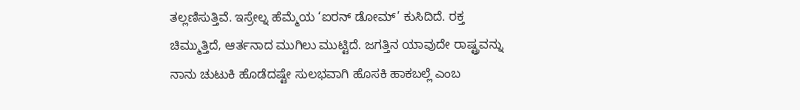ತಲ್ಲಣಿಸುತ್ತಿವೆ. ಇಸ್ರೇಲ್ನ ಹೆಮ್ಮೆಯ ‘ಐರನ್ ಡೋಮ್’ ಕುಸಿದಿದೆ. ರಕ್ತ ಚಿಮ್ಮುತ್ತಿದೆ, ಆರ್ತನಾದ ಮುಗಿಲು ಮುಟ್ಟಿದೆ. ಜಗತ್ತಿನ ಯಾವುದೇ ರಾಷ್ಟ್ರವನ್ನು ನಾನು ಚುಟುಕಿ ಹೊಡೆದಷ್ಟೇ ಸುಲಭವಾಗಿ ಹೊಸಕಿ ಹಾಕಬಲ್ಲೆ ಎಂಬ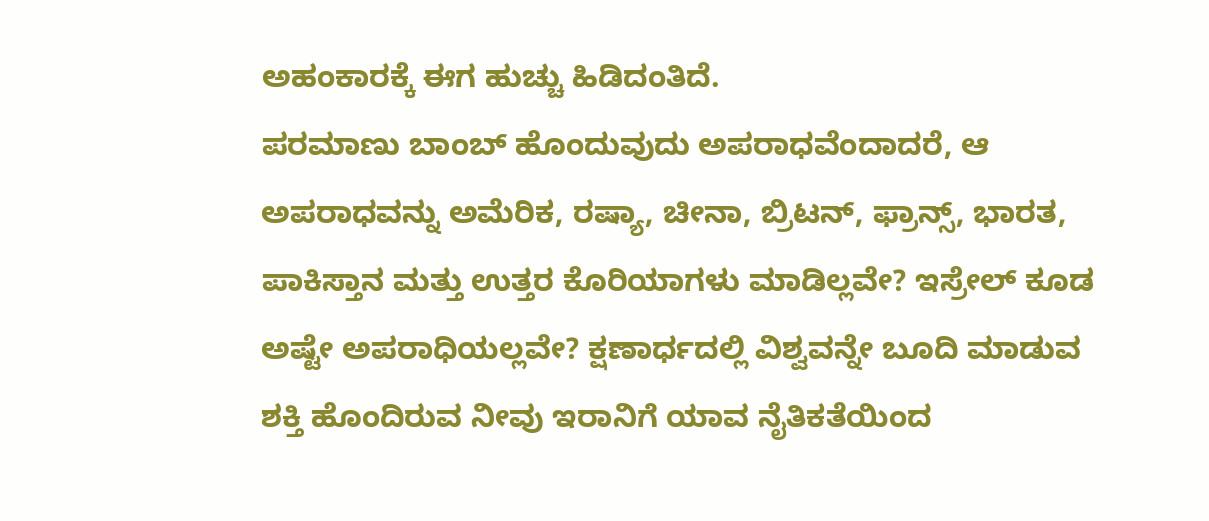ಅಹಂಕಾರಕ್ಕೆ ಈಗ ಹುಚ್ಚು ಹಿಡಿದಂತಿದೆ.
ಪರಮಾಣು ಬಾಂಬ್ ಹೊಂದುವುದು ಅಪರಾಧವೆಂದಾದರೆ, ಆ ಅಪರಾಧವನ್ನು ಅಮೆರಿಕ, ರಷ್ಯಾ, ಚೀನಾ, ಬ್ರಿಟನ್, ಫ್ರಾನ್ಸ್, ಭಾರತ, ಪಾಕಿಸ್ತಾನ ಮತ್ತು ಉತ್ತರ ಕೊರಿಯಾಗಳು ಮಾಡಿಲ್ಲವೇ? ಇಸ್ರೇಲ್ ಕೂಡ ಅಷ್ಟೇ ಅಪರಾಧಿಯಲ್ಲವೇ? ಕ್ಷಣಾರ್ಧದಲ್ಲಿ ವಿಶ್ವವನ್ನೇ ಬೂದಿ ಮಾಡುವ ಶಕ್ತಿ ಹೊಂದಿರುವ ನೀವು ಇರಾನಿಗೆ ಯಾವ ನೈತಿಕತೆಯಿಂದ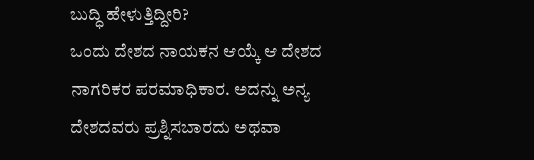ಬುದ್ಧಿ ಹೇಳುತ್ತಿದ್ದೀರಿ?
ಒಂದು ದೇಶದ ನಾಯಕನ ಆಯ್ಕೆ ಆ ದೇಶದ ನಾಗರಿಕರ ಪರಮಾಧಿಕಾರ. ಅದನ್ನು ಅನ್ಯ ದೇಶದವರು ಪ್ರಶ್ನಿಸಬಾರದು ಅಥವಾ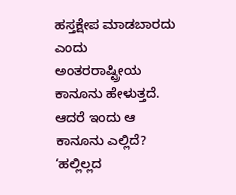ಹಸ್ತಕ್ಷೇಪ ಮಾಡಬಾರದು ಎಂದು ಅಂತರರಾಷ್ಟ್ರೀಯ ಕಾನೂನು ಹೇಳುತ್ತದೆ. ಆದರೆ ಇಂದು ಆ ಕಾನೂನು ಎಲ್ಲಿದೆ? ‘ಹಲ್ಲಿಲ್ಲದ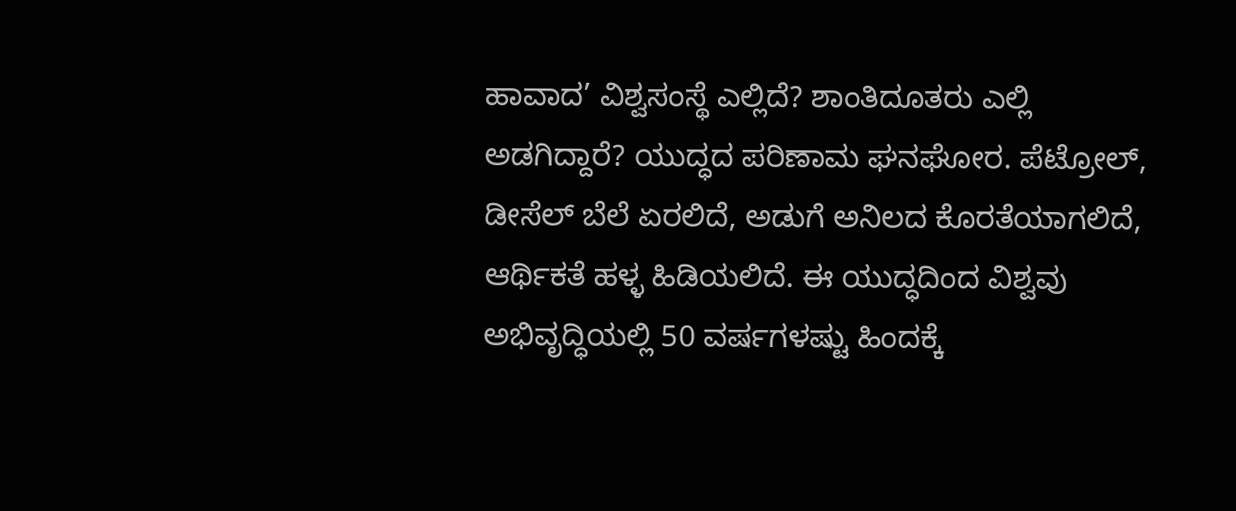ಹಾವಾದ’ ವಿಶ್ವಸಂಸ್ಥೆ ಎಲ್ಲಿದೆ? ಶಾಂತಿದೂತರು ಎಲ್ಲಿ ಅಡಗಿದ್ದಾರೆ? ಯುದ್ಧದ ಪರಿಣಾಮ ಘನಘೋರ. ಪೆಟ್ರೋಲ್, ಡೀಸೆಲ್ ಬೆಲೆ ಏರಲಿದೆ, ಅಡುಗೆ ಅನಿಲದ ಕೊರತೆಯಾಗಲಿದೆ, ಆರ್ಥಿಕತೆ ಹಳ್ಳ ಹಿಡಿಯಲಿದೆ. ಈ ಯುದ್ಧದಿಂದ ವಿಶ್ವವು ಅಭಿವೃದ್ಧಿಯಲ್ಲಿ 50 ವರ್ಷಗಳಷ್ಟು ಹಿಂದಕ್ಕೆ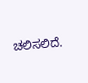ಚಲಿಸಲಿದೆ.